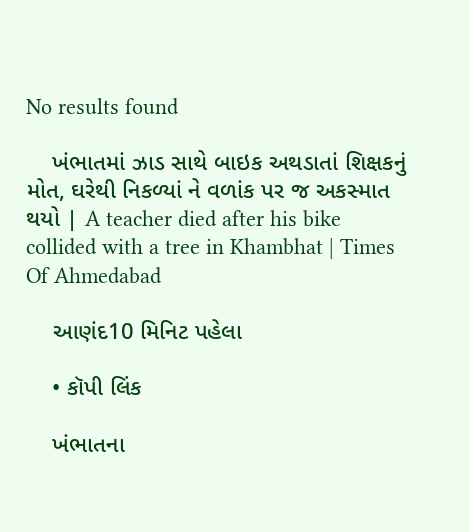No results found

    ખંભાતમાં ઝાડ સાથે બાઇક અથડાતાં શિક્ષકનું મોત, ઘરેથી નિકળ્યાં ને વળાંક પર જ અકસ્માત થયો | A teacher died after his bike collided with a tree in Khambhat | Times Of Ahmedabad

    આણંદ10 મિનિટ પહેલા

    • કૉપી લિંક

    ખંભાતના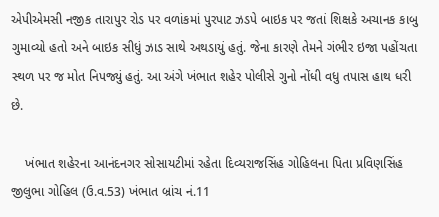એપીએમસી નજીક તારાપુર રોડ પર વળાંકમાં પુરપાટ ઝડપે બાઇક પર જતાં શિક્ષકે અચાનક કાબુ ગુમાવ્યો હતો અને બાઇક સીધું ઝાડ સાથે અથડાયું હતું. જેના કારણે તેમને ગંભીર ઇજા પહોંચતા સ્થળ પર જ મોત નિપજ્યું હતું. આ અંગે ખંભાત શહેર પોલીસે ગુનો નોંધી વધુ તપાસ હાથ ધરી છે.

    ખંભાત શહેરના આનંદનગર સોસાયટીમાં રહેતા દિવ્યરાજસિંહ ગોહિલના પિતા પ્રવિણસિંહ જીલુભા ગોહિલ (ઉ.વ.53) ખંભાત બ્રાંચ નં.11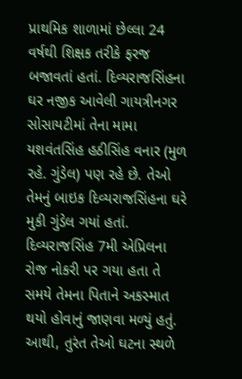પ્રાથમિક શાળામાં છેલ્લા 24 વર્ષથી શિક્ષક તરીકે ફરજ બજાવતાં હતાં. દિવ્યરાજસિંહના ઘર નજીક આવેલી ગાયત્રીનગર સોસાયટીમાં તેના મામા યશવંતસિંહ હઠીસિંહ વનાર (મુળ રહે. ગુંડેલ) પણ રહે છે. તેઓ તેમનું બાઇક દિવ્યરાજસિંહના ઘરે મુકી ગુંડેલ ગયાં હતાં. દિવ્યરાજસિંહ 7મી એપ્રિલના રોજ નોકરી પર ગયા હતા તે સમયે તેમના પિતાને અકસ્માત થયો હોવાનું જાણવા મળ્યું હતું. આથી, તુરંત તેઓ ઘટના સ્થળે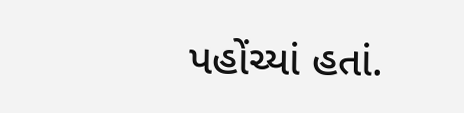પહોંચ્યાં હતાં.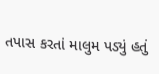તપાસ કરતાં માલુમ પડ્યું હતું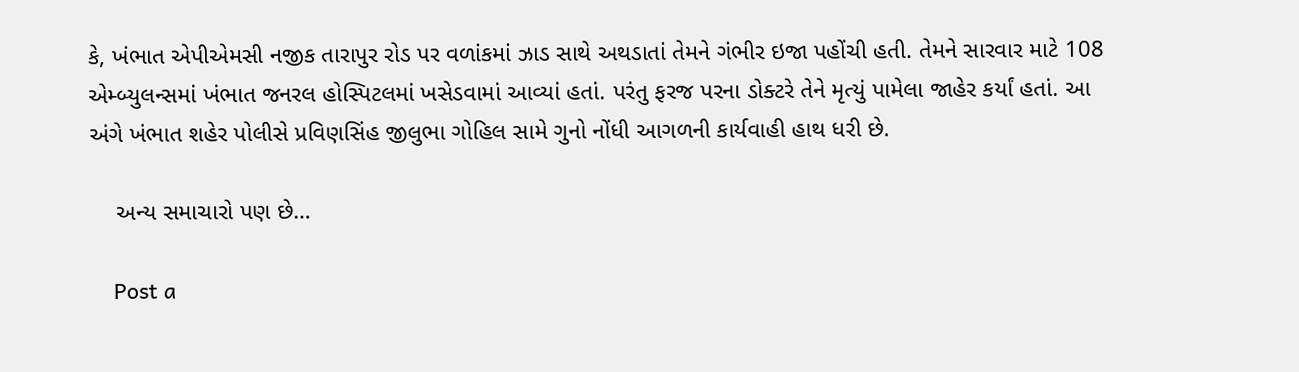કે, ખંભાત એપીએમસી નજીક તારાપુર રોડ પર વળાંકમાં ઝાડ સાથે અથડાતાં તેમને ગંભીર ઇજા પહોંચી હતી. તેમને સારવાર માટે 108 એમ્બ્યુલન્સમાં ખંભાત જનરલ હોસ્પિટલમાં ખસેડવામાં આવ્યાં હતાં. પરંતુ ફરજ પરના ડોક્ટરે તેને મૃત્યું પામેલા જાહેર કર્યાં હતાં. આ અંગે ખંભાત શહેર પોલીસે પ્રવિણસિંહ જીલુભા ગોહિલ સામે ગુનો નોંધી આગળની કાર્યવાહી હાથ ધરી છે.

    અન્ય સમાચારો પણ છે…

    Post a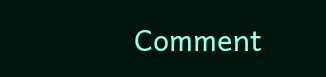Comment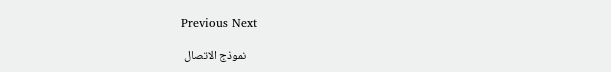Previous Next

    نموذج الاتصال